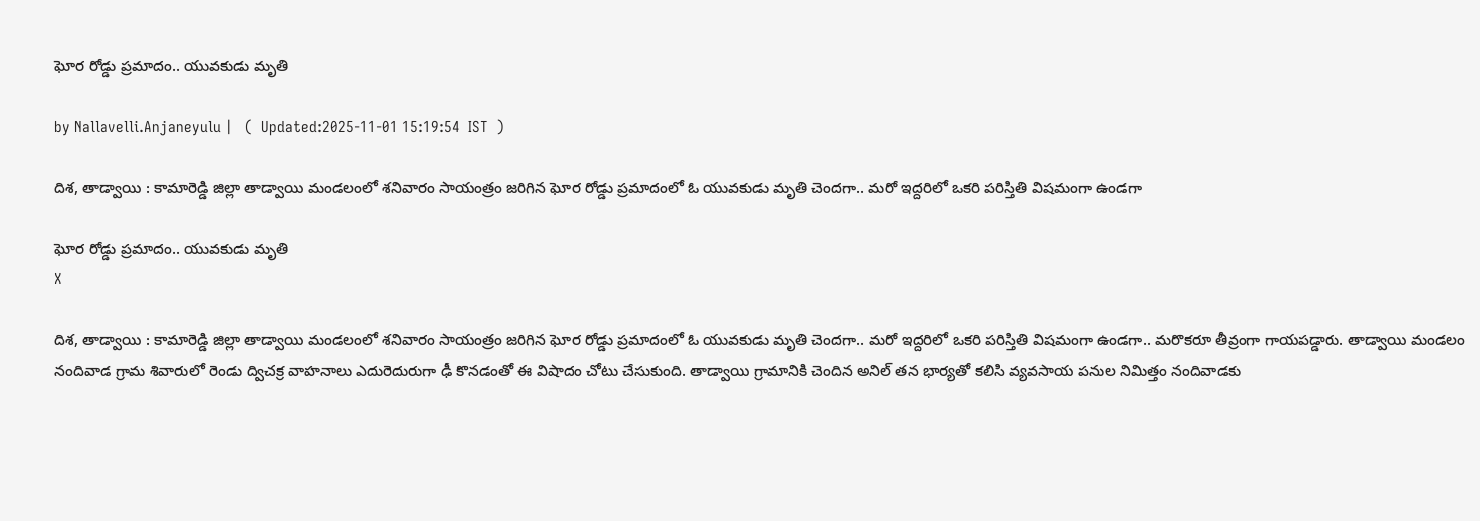ఘోర రోడ్డు ప్ర‌మాదం.. యువ‌కుడు మృతి

by Nallavelli.Anjaneyulu |   (  Updated:2025-11-01 15:19:54  IST  )

దిశ‌, తాడ్వాయి : కామారెడ్డి జిల్లా తాడ్వాయి మండ‌లంలో శ‌నివారం సాయంత్రం జ‌రిగిన ఘోర రోడ్డు ప్ర‌మాదంలో ఓ యువ‌కుడు మృతి చెంద‌గా.. మ‌రో ఇద్ద‌రిలో ఒక‌రి ప‌రిస్తితి విష‌మంగా ఉండ‌గా

ఘోర రోడ్డు ప్ర‌మాదం.. యువ‌కుడు మృతి
X

దిశ‌, తాడ్వాయి : కామారెడ్డి జిల్లా తాడ్వాయి మండ‌లంలో శ‌నివారం సాయంత్రం జ‌రిగిన ఘోర రోడ్డు ప్ర‌మాదంలో ఓ యువ‌కుడు మృతి చెంద‌గా.. మ‌రో ఇద్ద‌రిలో ఒక‌రి ప‌రిస్తితి విష‌మంగా ఉండ‌గా.. మ‌రొక‌రూ తీవ్రంగా గాయ‌ప‌డ్డారు. తాడ్వాయి మండ‌లం నందివాడ గ్రామ శివారులో రెండు ద్విచ‌క్ర వాహ‌నాలు ఎదురెదురుగా ఢీ కొన‌డంతో ఈ విషాదం చోటు చేసుకుంది. తాడ్వాయి గ్రామానికి చెందిన అనిల్ త‌న భార్య‌తో క‌లిసి వ్య‌వ‌సాయ ప‌నుల నిమిత్తం నందివాడ‌కు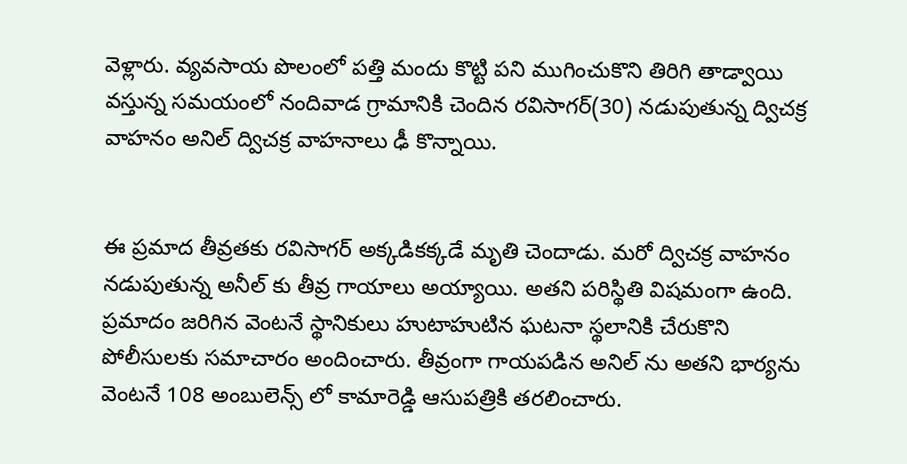వెళ్లారు. వ్య‌వ‌సాయ పొలంలో ప‌త్తి మందు కొట్టి ప‌ని ముగించుకొని తిరిగి తాడ్వాయి వ‌స్తున్న స‌మ‌యంలో నందివాడ గ్రామానికి చెందిన ర‌విసాగ‌ర్(30) న‌డుపుతున్న ద్విచ‌క్ర వాహ‌నం అనిల్ ద్విచ‌క్ర వాహ‌నాలు ఢీ కొన్నాయి.


ఈ ప్ర‌మాద తీవ్ర‌త‌కు ర‌విసాగ‌ర్ అక్క‌డిక‌క్క‌డే మృతి చెందాడు. మ‌రో ద్విచ‌క్ర వాహ‌నం న‌డుపుతున్న అనీల్ కు తీవ్ర గాయాలు అయ్యాయి. అత‌ని ప‌రిస్థితి విష‌మంగా ఉంది. ప్ర‌మాదం జ‌రిగిన వెంట‌నే స్థానికులు హుటాహుటిన ఘ‌ట‌నా స్థ‌లానికి చేరుకొని పోలీసుల‌కు స‌మాచారం అందించారు. తీవ్రంగా గాయ‌ప‌డిన అనిల్ ను అత‌ని భార్య‌ను వెంట‌నే 108 అంబులెన్స్ లో కామారెడ్డి ఆసుప‌త్రికి త‌ర‌లించారు.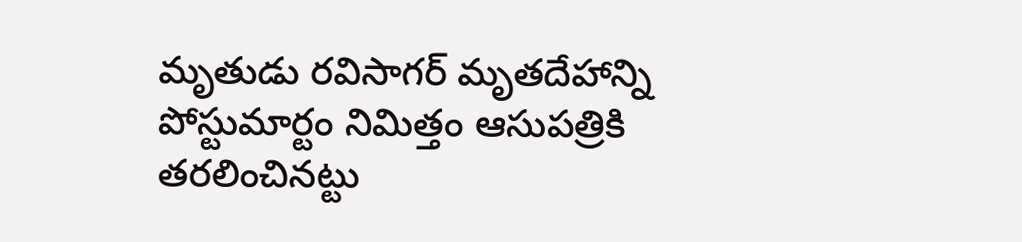మృతుడు ర‌విసాగ‌ర్ మృత‌దేహాన్ని పోస్టుమార్టం నిమిత్తం ఆసుప‌త్రికి త‌ర‌లించిన‌ట్టు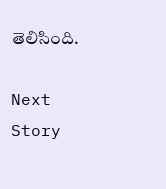తెలిసింది.

Next Story